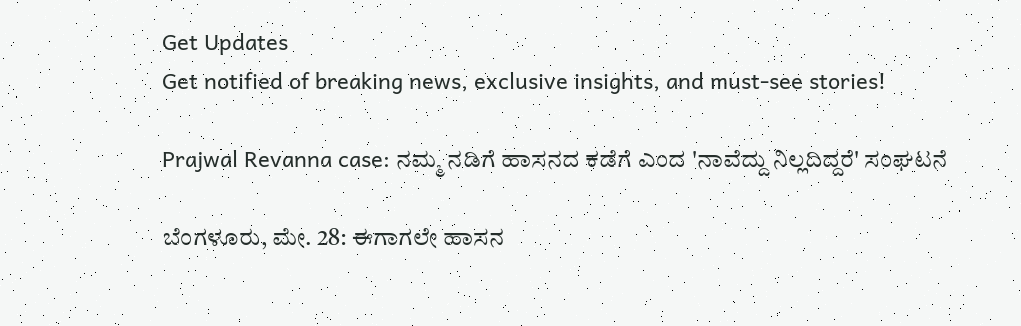Get Updates
Get notified of breaking news, exclusive insights, and must-see stories!

Prajwal Revanna case: ನಮ್ಮ ನಡಿಗೆ ಹಾಸನದ ಕಡೆಗೆ ಎಂದ 'ನಾವೆದ್ದು ನಿಲ್ಲದಿದ್ದರೆ' ಸಂಘಟನೆ

ಬೆಂಗಳೂರು, ಮೇ. 28: ಈಗಾಗಲೇ ಹಾಸನ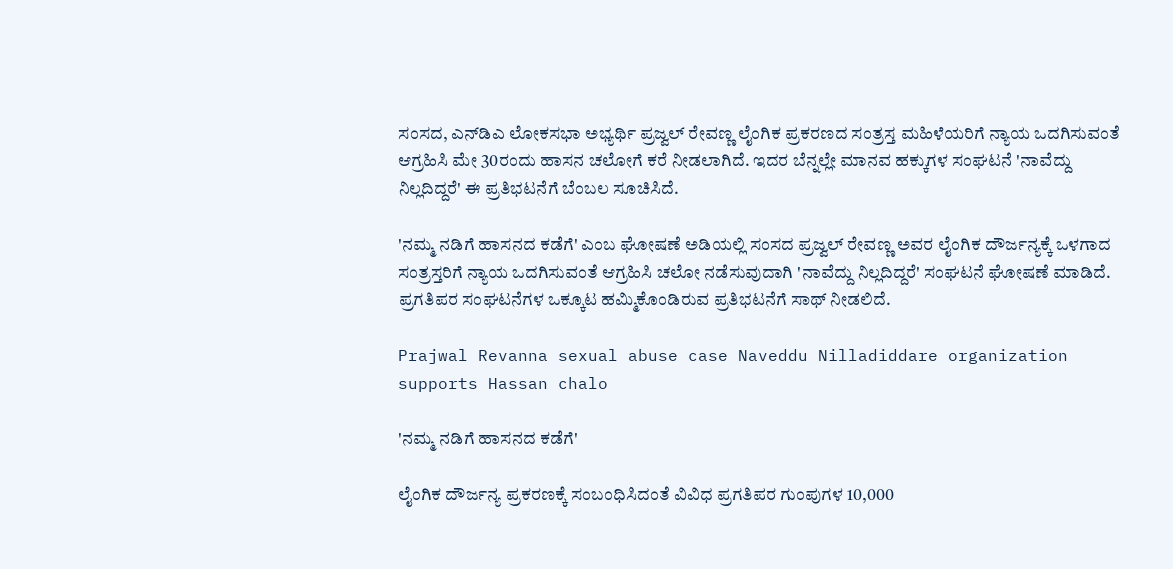ಸಂಸದ, ಎನ್‌ಡಿಎ ಲೋಕಸಭಾ ಅಭ್ಯರ್ಥಿ ಪ್ರಜ್ವಲ್ ರೇವಣ್ಣ ಲೈಂಗಿಕ ಪ್ರಕರಣದ ಸಂತ್ರಸ್ತ ಮಹಿಳೆಯರಿಗೆ ನ್ಯಾಯ ಒದಗಿಸುವಂತೆ ಆಗ್ರಹಿಸಿ ಮೇ 30ರಂದು ಹಾಸನ ಚಲೋಗೆ ಕರೆ ನೀಡಲಾಗಿದೆ. ಇದರ ಬೆನ್ನಲ್ಲೇ ಮಾನವ ಹಕ್ಕುಗಳ ಸಂಘಟನೆ 'ನಾವೆದ್ದು ನಿಲ್ಲದಿದ್ದರೆ' ಈ ಪ್ರತಿಭಟನೆಗೆ ಬೆಂಬಲ ಸೂಚಿಸಿದೆ.

'ನಮ್ಮ ನಡಿಗೆ ಹಾಸನದ ಕಡೆಗೆ' ಎಂಬ ಘೋಷಣೆ ಅಡಿಯಲ್ಲಿ ಸಂಸದ ಪ್ರಜ್ವಲ್ ರೇವಣ್ಣ ಅವರ ಲೈಂಗಿಕ ದೌರ್ಜನ್ಯಕ್ಕೆ ಒಳಗಾದ ಸಂತ್ರಸ್ತರಿಗೆ ನ್ಯಾಯ ಒದಗಿಸುವಂತೆ ಆಗ್ರಹಿಸಿ ಚಲೋ ನಡೆಸುವುದಾಗಿ 'ನಾವೆದ್ದು ನಿಲ್ಲದಿದ್ದರೆ' ಸಂಘಟನೆ ಘೋಷಣೆ ಮಾಡಿದೆ. ಪ್ರಗತಿಪರ ಸಂಘಟನೆಗಳ ಒಕ್ಕೂಟ ಹಮ್ಮಿಕೊಂಡಿರುವ ಪ್ರತಿಭಟನೆಗೆ ಸಾಥ್ ನೀಡಲಿದೆ.

Prajwal Revanna sexual abuse case Naveddu Nilladiddare organization supports Hassan chalo

'ನಮ್ಮ ನಡಿಗೆ ಹಾಸನದ ಕಡೆಗೆ'

ಲೈಂಗಿಕ ದೌರ್ಜನ್ಯ ಪ್ರಕರಣಕ್ಕೆ ಸಂಬಂಧಿಸಿದಂತೆ ವಿವಿಧ ಪ್ರಗತಿಪರ ಗುಂಪುಗಳ 10,000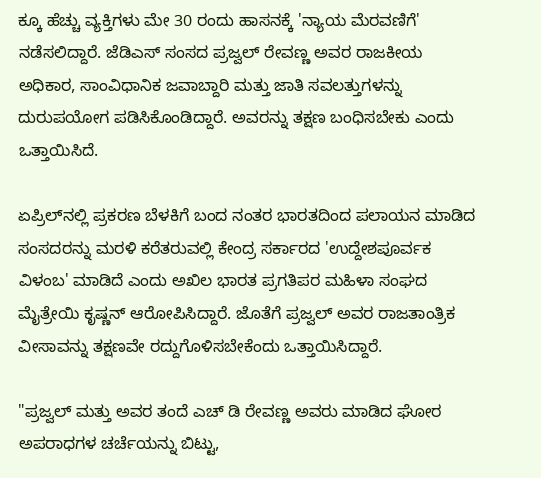ಕ್ಕೂ ಹೆಚ್ಚು ವ್ಯಕ್ತಿಗಳು ಮೇ 30 ರಂದು ಹಾಸನಕ್ಕೆ 'ನ್ಯಾಯ ಮೆರವಣಿಗೆ' ನಡೆಸಲಿದ್ದಾರೆ. ಜೆಡಿಎಸ್ ಸಂಸದ ಪ್ರಜ್ವಲ್ ರೇವಣ್ಣ ಅವರ ರಾಜಕೀಯ ಅಧಿಕಾರ, ಸಾಂವಿಧಾನಿಕ ಜವಾಬ್ದಾರಿ ಮತ್ತು ಜಾತಿ ಸವಲತ್ತುಗಳನ್ನು ದುರುಪಯೋಗ ಪಡಿಸಿಕೊಂಡಿದ್ದಾರೆ. ಅವರನ್ನು ತಕ್ಷಣ ಬಂಧಿಸಬೇಕು ಎಂದು ಒತ್ತಾಯಿಸಿದೆ.

ಏಪ್ರಿಲ್‌ನಲ್ಲಿ ಪ್ರಕರಣ ಬೆಳಕಿಗೆ ಬಂದ ನಂತರ ಭಾರತದಿಂದ ಪಲಾಯನ ಮಾಡಿದ ಸಂಸದರನ್ನು ಮರಳಿ ಕರೆತರುವಲ್ಲಿ ಕೇಂದ್ರ ಸರ್ಕಾರದ 'ಉದ್ದೇಶಪೂರ್ವಕ ವಿಳಂಬ' ಮಾಡಿದೆ ಎಂದು ಅಖಿಲ ಭಾರತ ಪ್ರಗತಿಪರ ಮಹಿಳಾ ಸಂಘದ ಮೈತ್ರೇಯಿ ಕೃಷ್ಣನ್ ಆರೋಪಿಸಿದ್ದಾರೆ. ಜೊತೆಗೆ ಪ್ರಜ್ವಲ್ ಅವರ ರಾಜತಾಂತ್ರಿಕ ವೀಸಾವನ್ನು ತಕ್ಷಣವೇ ರದ್ದುಗೊಳಿಸಬೇಕೆಂದು ಒತ್ತಾಯಿಸಿದ್ದಾರೆ.

"ಪ್ರಜ್ವಲ್ ಮತ್ತು ಅವರ ತಂದೆ ಎಚ್ ಡಿ ರೇವಣ್ಣ ಅವರು ಮಾಡಿದ ಘೋರ ಅಪರಾಧಗಳ ಚರ್ಚೆಯನ್ನು ಬಿಟ್ಟು,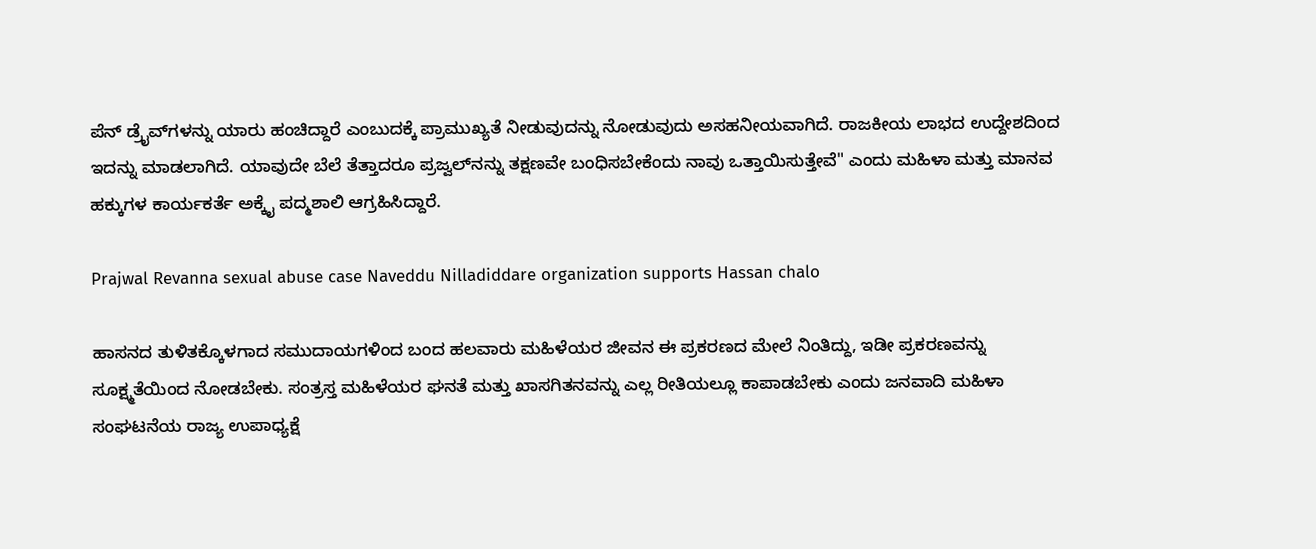ಪೆನ್ ಡ್ರೈವ್‌ಗಳನ್ನು ಯಾರು ಹಂಚಿದ್ದಾರೆ ಎಂಬುದಕ್ಕೆ ಪ್ರಾಮುಖ್ಯತೆ ನೀಡುವುದನ್ನು ನೋಡುವುದು ಅಸಹನೀಯವಾಗಿದೆ. ರಾಜಕೀಯ ಲಾಭದ ಉದ್ದೇಶದಿಂದ ಇದನ್ನು ಮಾಡಲಾಗಿದೆ. ಯಾವುದೇ ಬೆಲೆ ತೆತ್ತಾದರೂ ಪ್ರಜ್ವಲ್‌ನನ್ನು ತಕ್ಷಣವೇ ಬಂಧಿಸಬೇಕೆಂದು ನಾವು ಒತ್ತಾಯಿಸುತ್ತೇವೆ" ಎಂದು ಮಹಿಳಾ ಮತ್ತು ಮಾನವ ಹಕ್ಕುಗಳ ಕಾರ್ಯಕರ್ತೆ ಅಕ್ಕೈ ಪದ್ಮಶಾಲಿ ಆಗ್ರಹಿಸಿದ್ದಾರೆ.

Prajwal Revanna sexual abuse case Naveddu Nilladiddare organization supports Hassan chalo

ಹಾಸನದ ತುಳಿತಕ್ಕೊಳಗಾದ ಸಮುದಾಯಗಳಿಂದ ಬಂದ ಹಲವಾರು ಮಹಿಳೆಯರ ಜೀವನ ಈ ಪ್ರಕರಣದ ಮೇಲೆ ನಿಂತಿದ್ದು, ಇಡೀ ಪ್ರಕರಣವನ್ನು ಸೂಕ್ಷ್ಮತೆಯಿಂದ ನೋಡಬೇಕು. ಸಂತ್ರಸ್ತ ಮಹಿಳೆಯರ ಘನತೆ ಮತ್ತು ಖಾಸಗಿತನವನ್ನು ಎಲ್ಲ ರೀತಿಯಲ್ಲೂ ಕಾಪಾಡಬೇಕು ಎಂದು ಜನವಾದಿ ಮಹಿಳಾ ಸಂಘಟನೆಯ ರಾಜ್ಯ ಉಪಾಧ್ಯಕ್ಷೆ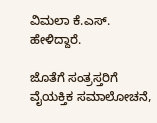ವಿಮಲಾ ಕೆ.ಎಸ್. ಹೇಳಿದ್ದಾರೆ.

ಜೊತೆಗೆ ಸಂತ್ರಸ್ತರಿಗೆ ವೈಯಕ್ತಿಕ ಸಮಾಲೋಚನೆ,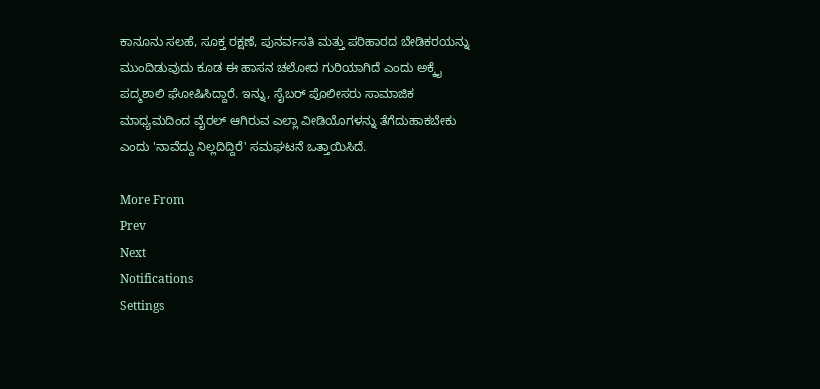ಕಾನೂನು ಸಲಹೆ, ಸೂಕ್ತ ರಕ್ಷಣೆ, ಪುನರ್ವಸತಿ ಮತ್ತು ಪರಿಹಾರದ ಬೇಡಿಕರಯನ್ನು ಮುಂದಿಡುವುದು ಕೂಡ ಈ ಹಾಸನ ಚಲೋದ ಗುರಿಯಾಗಿದೆ ಎಂದು ಅಕ್ಕೈ ಪದ್ಮಶಾಲಿ ಘೋಷಿಸಿದ್ದಾರೆ. ಇನ್ನು, ಸೈಬರ್ ಪೊಲೀಸರು ಸಾಮಾಜಿಕ ಮಾಧ್ಯಮದಿಂದ ವೈರಲ್ ಆಗಿರುವ ಎಲ್ಲಾ ವೀಡಿಯೊಗಳನ್ನು ತೆಗೆದುಹಾಕಬೇಕು ಎಂದು 'ನಾವೆದ್ದು ನಿಲ್ಲದಿದ್ದಿರೆ' ಸಮಘಟನೆ ಒತ್ತಾಯಿಸಿದೆ.

More From
Prev
Next
Notifications
Settings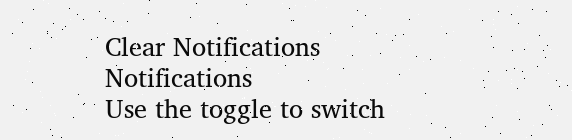Clear Notifications
Notifications
Use the toggle to switch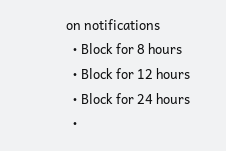on notifications
  • Block for 8 hours
  • Block for 12 hours
  • Block for 24 hours
  •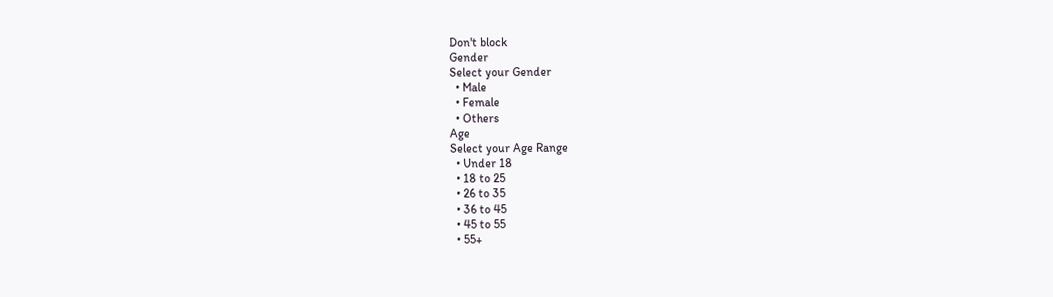Don't block
Gender
Select your Gender
  • Male
  • Female
  • Others
Age
Select your Age Range
  • Under 18
  • 18 to 25
  • 26 to 35
  • 36 to 45
  • 45 to 55
  • 55+